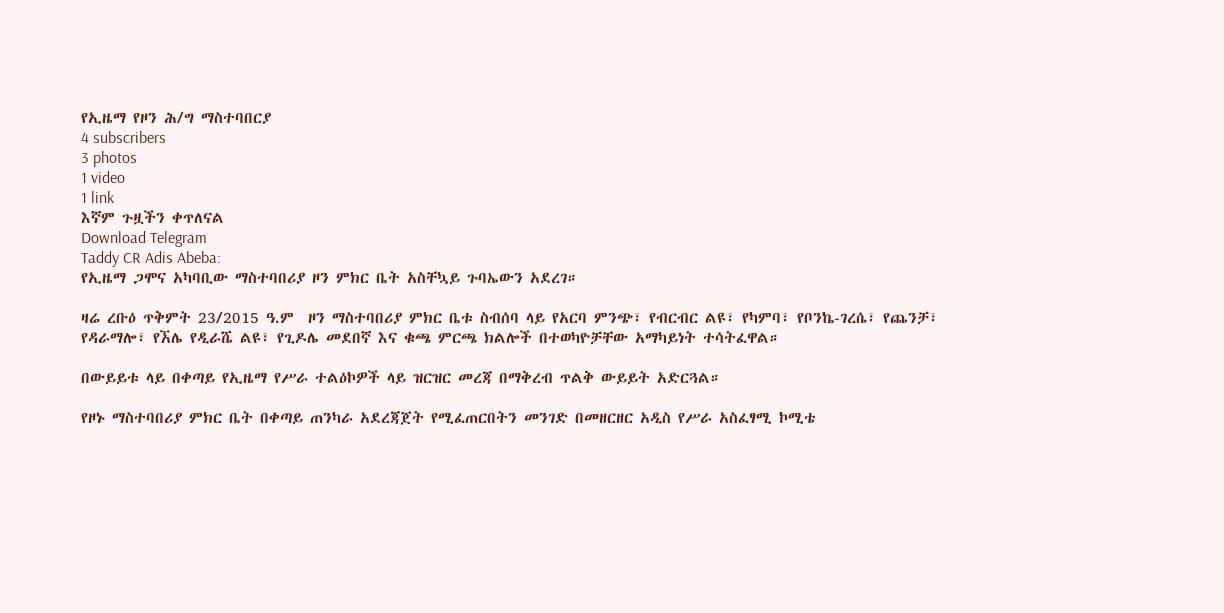የኢዜማ የዞን ሕ/ግ ማስተባበርያ
4 subscribers
3 photos
1 video
1 link
እኛም ጉዟችን ቀጥለናል
Download Telegram
Taddy CR Adis Abeba:
የኢዜማ ጋሞና አካባቢው ማስተባበሪያ ዞን ምክር ቤት አስቸኳይ ጉባኤውን አደረገ።

ዛሬ ረቡዕ ጥቅምት 23/2015 ዓ.ም  ዞን ማስተባበሪያ ምክር ቤቱ ስብሰባ ላይ የአርባ ምንጭ፣ የብርብር ልዩ፣ የካምባ፣ የቦንኬ-ገረሴ፣ የጨንቻ፣ የዳራማሎ፣ የኧሌ የዲራሼ ልዩ፣ የጊዶሌ መደበኛ እና ቁጫ ምርጫ ክልሎች በተወካዮቻቸው አማካይነት ተሳትፈዋል።

በውይይቱ ላይ በቀጣይ የኢዜማ የሥራ ተልዕኮዎች ላይ ዝርዝር መረጃ በማቅረብ ጥልቅ ውይይት አድርጓል።

የዞኑ ማስተባበሪያ ምክር ቤት በቀጣይ ጠንካራ አደረጃጀት የሚፈጠርበትን መንገድ በመዘርዘር አዲስ የሥራ አስፈፃሚ ኮሚቴ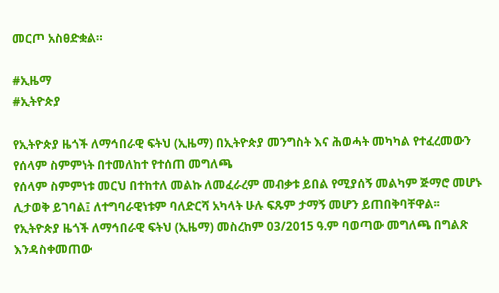መርጦ አስፀድቋል።

#ኢዜማ
#ኢትዮጵያ

የኢትዮጵያ ዜጎች ለማኅበራዊ ፍትህ (ኢዜማ) በኢትዮጵያ መንግስት እና ሕወሓት መካካል የተፈረመውን የሰላም ስምምነት በተመለከተ የተሰጠ መግለጫ
የሰላም ስምምነቱ መርህ በተከተለ መልኩ ለመፈራረም መብቃቱ ይበል የሚያሰኝ መልካም ጅማሮ መሆኑ ሊታወቅ ይገባል፤ ለተግባራዊነቱም ባለድርሻ አካላት ሁሉ ፍጹም ታማኝ መሆን ይጠበቅባቸዋል፡፡
የኢትዮጵያ ዜጎች ለማኅበራዊ ፍትህ (ኢዜማ) መስረከም 03/2015 ዓ.ም ባወጣው መግለጫ በግልጽ እንዳስቀመጠው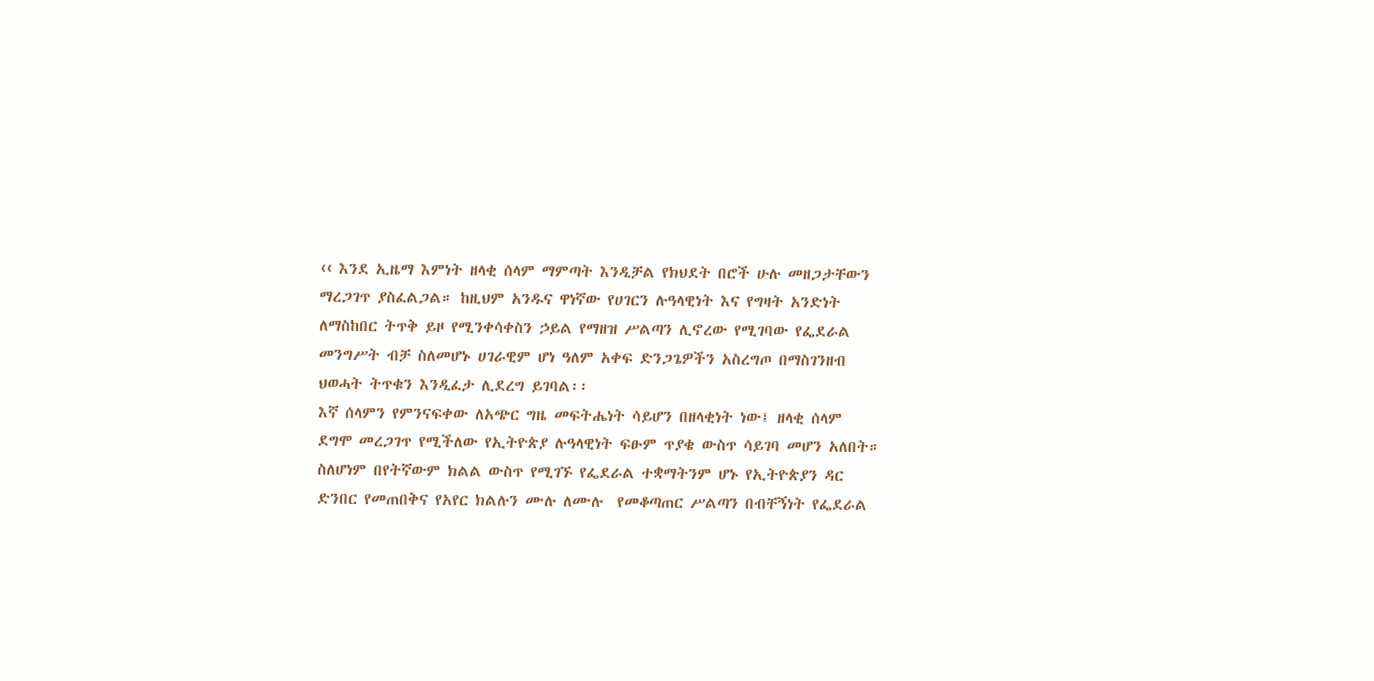‹‹ እንደ ኢዜማ እምነት ዘላቂ ሰላም ማምጣት እንዲቻል የክህደት በሮች ሁሉ መዘጋታቸውን ማረጋገጥ ያስፈልጋል። ከዚህም አንዱና ዋነኛው የሀገርን ሉዓላዊነት እና የግዛት አንድነት ለማስከበር ትጥቅ ይዞ የሚንቀሳቀስን ኃይል የማዘዝ ሥልጣን ሊኖረው የሚገባው የፌደራል መንግሥት ብቻ ስለመሆኑ ሀገራዊም ሆነ ዓለም አቀፍ ድንጋጌዎችን አስረግጦ በማስገንዘብ ህወሓት ትጥቁን እንዲፈታ ሊደረግ ይገባል፡፡
እኛ ሰላምን የምንናፍቀው ለአጭር ግዜ መፍትሔነት ሳይሆን በዘላቂነት ነው፤ ዘላቂ ሰላም ደግሞ መረጋገጥ የሚችለው የኢትዮጵያ ሉዓላዊነት ፍፁም ጥያቄ ውስጥ ሳይገባ መሆን አለበት። ስለሆነም በየትኛውም ክልል ውስጥ የሚገኙ የፌደራል ተቋማትንም ሆኑ የኢትዮጵያን ዳር ድንበር የመጠበቅና የአየር ክልሉን ሙሉ ለሙሉ  የመቆጣጠር ሥልጣን በብቸኝነት የፌደራል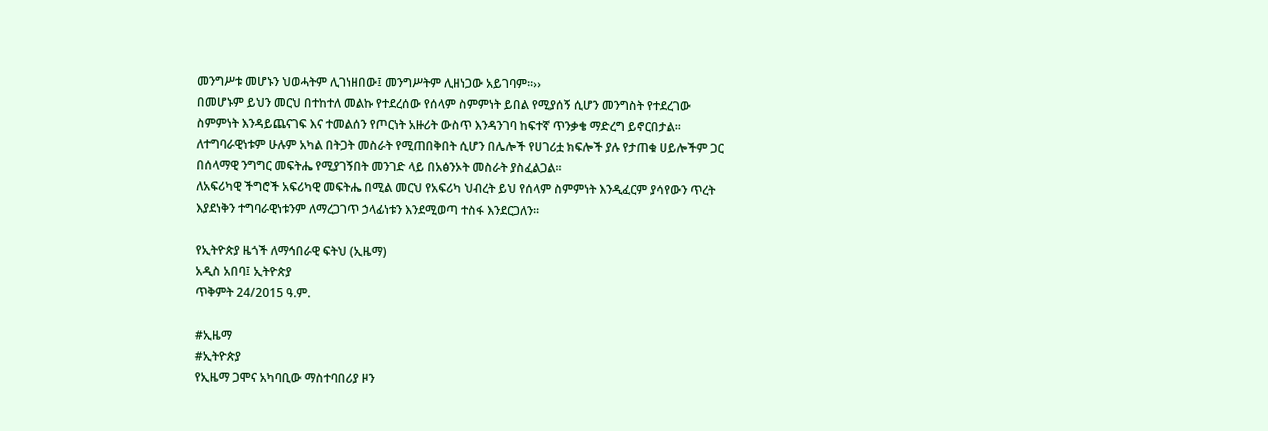መንግሥቱ መሆኑን ህወሓትም ሊገነዘበው፤ መንግሥትም ሊዘነጋው አይገባም፡፡››
በመሆኑም ይህን መርህ በተከተለ መልኩ የተደረሰው የሰላም ስምምነት ይበል የሚያሰኝ ሲሆን መንግስት የተደረገው ስምምነት እንዳይጨናገፍ እና ተመልሰን የጦርነት አዙሪት ውስጥ እንዳንገባ ከፍተኛ ጥንቃቄ ማድረግ ይኖርበታል፡፡ ለተግባራዊነቱም ሁሉም አካል በትጋት መስራት የሚጠበቅበት ሲሆን በሌሎች የሀገሪቷ ክፍሎች ያሉ የታጠቁ ሀይሎችም ጋር በሰላማዊ ንግግር መፍትሔ የሚያገኝበት መንገድ ላይ በአፅንኦት መስራት ያስፈልጋል፡፡
ለአፍሪካዊ ችግሮች አፍሪካዊ መፍትሔ በሚል መርህ የአፍሪካ ህብረት ይህ የሰላም ስምምነት እንዲፈርም ያሳየውን ጥረት እያደነቅን ተግባራዊነቱንም ለማረጋገጥ ኃላፊነቱን እንደሚወጣ ተስፋ እንደርጋለን፡፡

የኢትዮጵያ ዜጎች ለማኅበራዊ ፍትህ (ኢዜማ)
አዲስ አበባ፤ ኢትዮጵያ
ጥቅምት 24/2015 ዓ.ም.

#ኢዜማ
#ኢትዮጵያ
የኢዜማ ጋሞና አካባቢው ማስተባበሪያ ዞን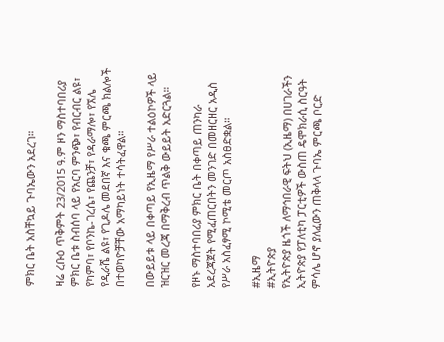ምክር ቤት አስቸኳይ ጉባኤውን አደረገ።

ዛሬ ረቡዕ ጥቅምት 23/2015 ዓ.ም ዞን ማስተባበሪያ ምክር ቤቱ ስብሰባ ላይ የአርባ ምንጭ፣ የብርብር ልዩ፣ የካምባ፣ የቦንኬ-ገረሴ፣ የጨንቻ፣ የዳራማሎ፣ የኧሌ የዲራሼ ልዩ፣ የጊዶሌ መደበኛ እና ቁጫ ምርጫ ክልሎች በተወካዮቻቸው አማካይነት ተሳትፈዋል።

በውይይቱ ላይ በቀጣይ የኢዜማ የሥራ ተልዕኮዎች ላይ ዝርዝር መረጃ በማቅረብ ጥልቅ ውይይት አድርጓል።

የዞኑ ማስተባበሪያ ምክር ቤት በቀጣይ ጠንካራ አደረጃጀት የሚፈጠርበትን መንገድ በመዘርዘር አዲስ የሥራ አስፈፃሚ ኮሚቴ መርጦ አስፀድቋል።

#ኢዜማ
#ኢትዮጵያ
የኢትዮጵያ ዜጎች ለማኅበራዊ ፍትህ (ኢዜማ) በሀገራችን ኢትዮጵያ የፓለቲካ ፓርቲዎች ውስጠ ዴሞክራሲ ስርዓት ምሳሌ ሆኖ ያለፈውን ጠቅላላ ጉባኤ ምርጫ ቦርድ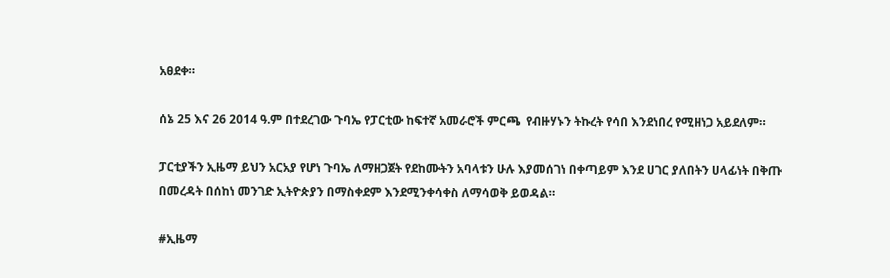አፀደቀ።

ሰኔ 25 እና 26 2014 ዓ.ም በተደረገው ጉባኤ የፓርቲው ከፍተኛ አመራሮች ምርጫ  የብዙሃኑን ትኩረት የሳበ እንደነበረ የሚዘነጋ አይደለም።

ፓርቲያችን ኢዜማ ይህን አርአያ የሆነ ጉባኤ ለማዘጋጀት የደከሙትን አባላቱን ሁሉ እያመሰገነ በቀጣይም እንደ ሀገር ያለበትን ሀላፊነት በቅጡ በመረዳት በሰከነ መንገድ ኢትዮጵያን በማስቀደም እንደሚንቀሳቀስ ለማሳወቅ ይወዳል።

#ኢዜማ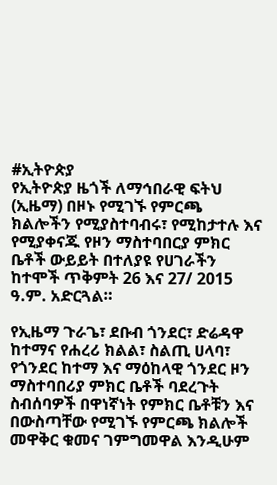#ኢትዮጵያ
የኢትዮጵያ ዜጎች ለማኅበራዊ ፍትህ (ኢዜማ) በዞኑ የሚገኙ የምርጫ ክልሎችን የሚያስተባብሩ፣ የሚከታተሉ እና የሚያቀናጁ የዞን ማስተባበርያ ምክር ቤቶች ውይይት በተለያዩ የሀገራችን ከተሞች ጥቅምት 26 እና 27/ 2015 ዓ.ም. አድርጓል።

የኢዜማ ጉራጌ፣ ደቡብ ጎንደር፣ ድሬዳዋ ከተማና የሐረሪ ክልል፣ ስልጢ ሀላባ፣ የጎንደር ከተማ እና ማዕከላዊ ጎንደር ዞን ማስተባበሪያ ምክር ቤቶች ባደረጉት ስብሰባዎች በዋነኛነት የምክር ቤቶቹን እና በውስጣቸው የሚገኙ የምርጫ ክልሎች መዋቅር ቁመና ገምግመዋል እንዲሁም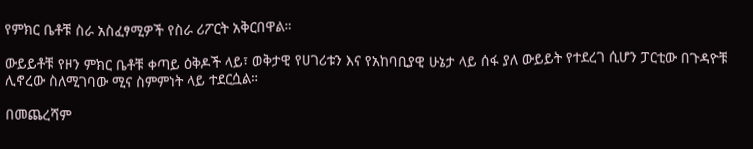የምክር ቤቶቹ ስራ አስፈፃሚዎች የስራ ሪፖርት አቅርበዋል።

ውይይቶቹ የዞን ምክር ቤቶቹ ቀጣይ ዕቅዶች ላይ፣ ወቅታዊ የሀገሪቱን እና የአከባቢያዊ ሁኔታ ላይ ሰፋ ያለ ውይይት የተደረገ ሲሆን ፓርቲው በጉዳዮቹ ሊኖረው ስለሚገባው ሚና ስምምነት ላይ ተደርሷል።

በመጨረሻም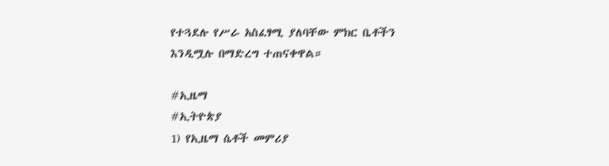የተጓደሉ የሥራ አስፈፃሚ ያለባቸው ምክር ቤቶችን እንዲሟሉ በማድረግ ተጠናቀዋል።

#ኢዜማ
#ኢትዮጵያ
1) የኢዜማ ሴቶች መምሪያ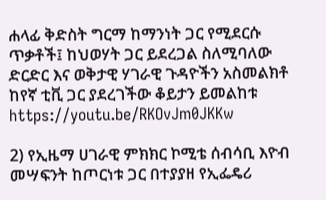ሐላፊ ቅድስት ግርማ ከማንነት ጋር የሚደርሱ ጥቃቶች፤ ከህወሃት ጋር ይደረጋል ስለሚባለው ድርድር እና ወቅታዊ ሃገራዊ ጉዳዮችን አስመልክቶ ከየኛ ቲቪ ጋር ያደረገችው ቆይታን ይመልከቱ https://youtu.be/RKOvJm0JKKw

2) የኢዜማ ሀገራዊ ምክክር ኮሚቴ ሰብሳቢ እዮብ መሣፍንት ከጦርነቱ ጋር በተያያዘ የኢፌዴሪ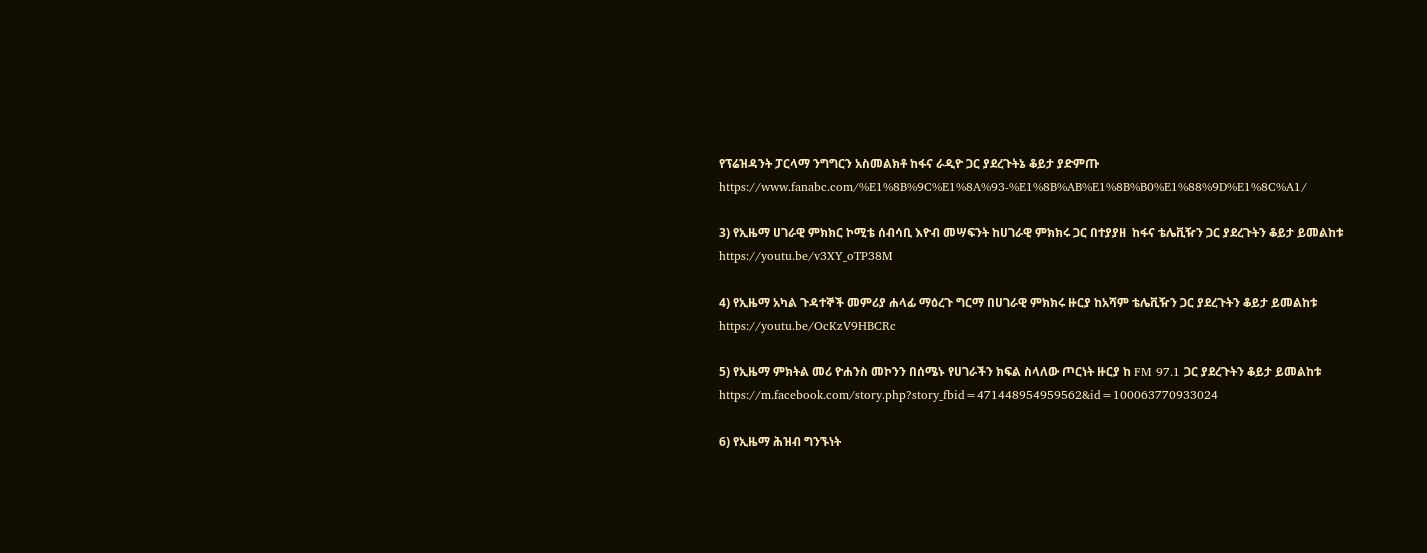የፕሬዝዳንት ፓርላማ ንግግርን አስመልክቶ ከፋና ራዲዮ ጋር ያደረጉትኔ ቆይታ ያድምጡ
https://www.fanabc.com/%E1%8B%9C%E1%8A%93-%E1%8B%AB%E1%8B%B0%E1%88%9D%E1%8C%A1/

3) የኢዜማ ሀገራዊ ምክክር ኮሚቴ ሰብሳቢ እዮብ መሣፍንት ከሀገራዊ ምክክሩ ጋር በተያያዘ  ከፋና ቴሌቪዥን ጋር ያደረጉትን ቆይታ ይመልከቱ
https://youtu.be/v3XY_oTP38M

4) የኢዜማ አካል ጉዳተኞች መምሪያ ሐላፊ ማዕረጉ ግርማ በሀገራዊ ምክክሩ ዙርያ ከአሻም ቴሌቪዥን ጋር ያደረጉትን ቆይታ ይመልከቱ
https://youtu.be/OcKzV9HBCRc

5) የኢዜማ ምክትል መሪ ዮሐንስ መኮንን በሰሜኑ የሀገራችን ክፍል ስላለው ጦርነት ዙርያ ከ FM 97.1 ጋር ያደረጉትን ቆይታ ይመልከቱ  https://m.facebook.com/story.php?story_fbid=471448954959562&id=100063770933024

6) የኢዜማ ሕዝብ ግንኙነት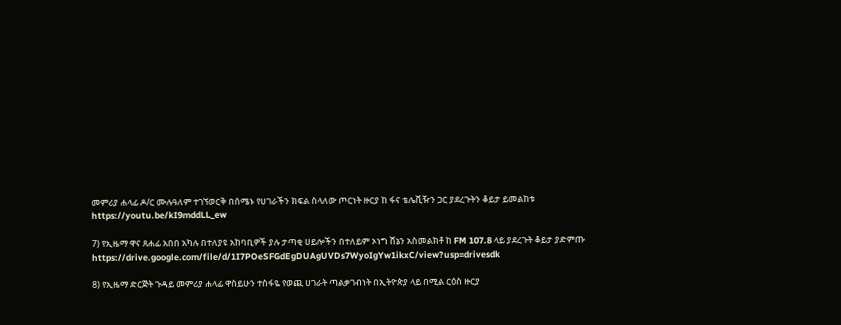መምሪያ ሐላፊ ዶ/ር ሙሉዓለም ተገኘወርቅ በሰሜኑ የሀገራችን ክፍል ስላለው ጦርነት ዙርያ ከ ፋና ቴሌቪዥን ጋር ያደረጉትን ቆይታ ይመልከቱ
https://youtu.be/kI9mddLL_ew

7) የኢዜማ ዋና ጸሐፊ አበበ አካሉ በተለያዩ አከባቢዎች ያሉ ታጣቂ ሀይሎችን በተለይም ኦነግ ሸኔን አስመልክቶ ከ FM 107.8 ላይ ያደረጉት ቆይታ ያድምጡ
https://drive.google.com/file/d/1I7POeSFGdEgDUAgUVDs7WyoIgYw1ikxC/view?usp=drivesdk

8) የኢዜማ ድርጅት ጉዳይ መምሪያ ሐላፊ ዋስይሁን ተስፋዬ የወጪ ሀገራት ጣልቃገብነት በኢትዮጵያ ላይ በሚል ርዕስ ዙርያ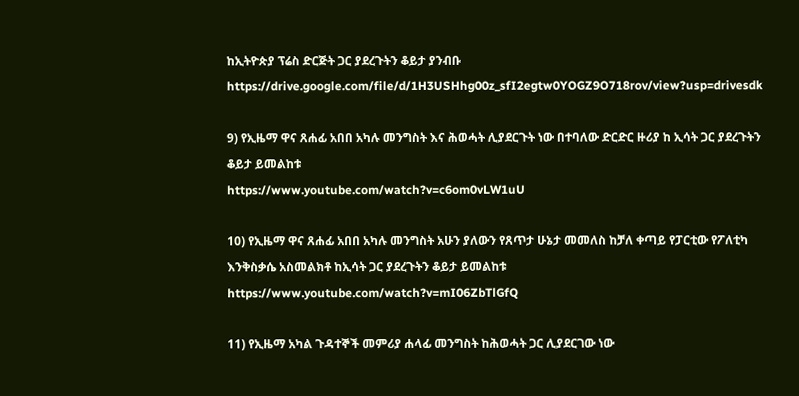ከኢትዮጵያ ፕሬስ ድርጅት ጋር ያደረጉትን ቆይታ ያንብቡ
https://drive.google.com/file/d/1H3USHhg00z_sfI2egtw0YOGZ9O718rov/view?usp=drivesdk

9) የኢዜማ ዋና ጸሐፊ አበበ አካሉ መንግስት እና ሕወሓት ሊያደርጉት ነው በተባለው ድርድር ዙሪያ ከ ኢሳት ጋር ያደረጉትን ቆይታ ይመልከቱ
https://www.youtube.com/watch?v=c6om0vLW1uU

10) የኢዜማ ዋና ጸሐፊ አበበ አካሉ መንግስት አሁን ያለውን የጸጥታ ሁኔታ መመለስ ከቻለ ቀጣይ የፓርቲው የፖለቲካ እንቅስቃሴ አስመልክቶ ከኢሳት ጋር ያደረጉትን ቆይታ ይመልከቱ
https://www.youtube.com/watch?v=mI06ZbTlGfQ

11) የኢዜማ አካል ጉዳተኞች መምሪያ ሐላፊ መንግስት ከሕወሓት ጋር ሊያደርገው ነው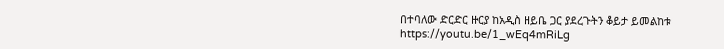በተባለው ድርድር ዙርያ ከአዲስ ዘይቤ ጋር ያደረጉትን ቆይታ ይመልከቱ
https://youtu.be/1_wEq4mRiLg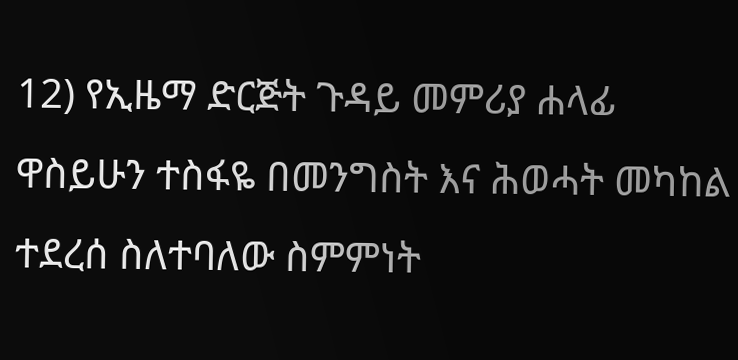12) የኢዜማ ድርጅት ጉዳይ መምሪያ ሐላፊ ዋስይሁን ተስፋዬ በመንግስት እና ሕወሓት መካከል ተደረሰ ስለተባለው ስምምነት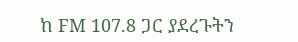ከ FM 107.8 ጋር ያደረጉትን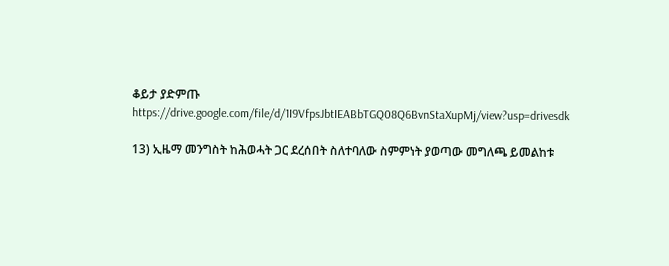ቆይታ ያድምጡ
https://drive.google.com/file/d/1I9VfpsJbtIEABbTGQ08Q6BvnStaXupMj/view?usp=drivesdk

13) ኢዜማ መንግስት ከሕወሓት ጋር ደረሰበት ስለተባለው ስምምነት ያወጣው መግለጫ ይመልከቱ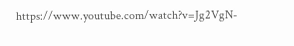https://www.youtube.com/watch?v=Jg2VgN-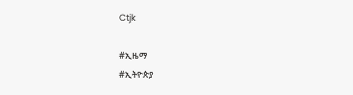Ctjk

#ኢዜማ
#ኢትዮጵያ